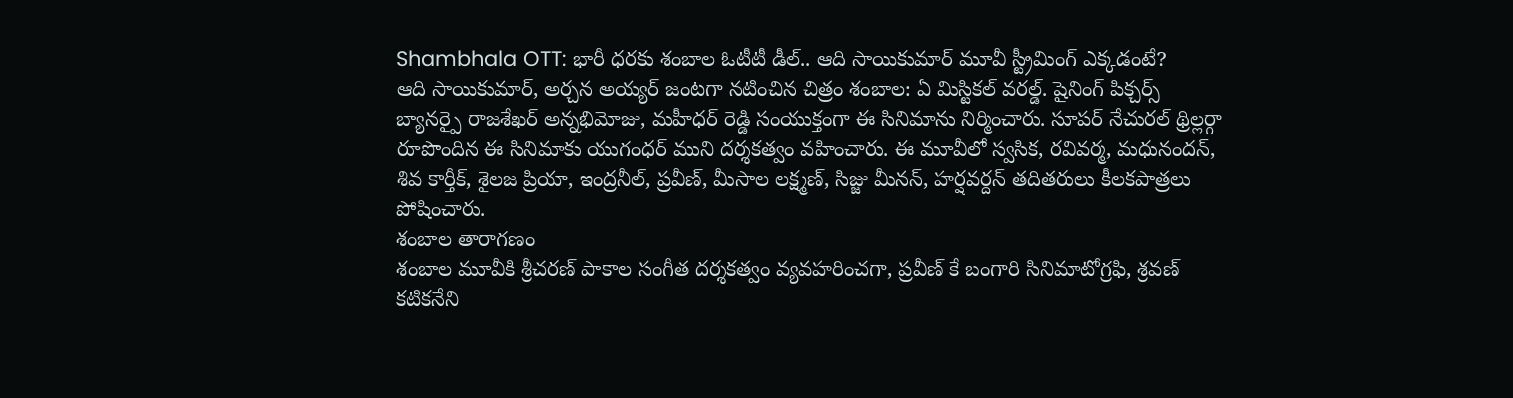Shambhala OTT: భారీ ధరకు శంబాల ఓటీటీ డీల్.. ఆది సాయికుమార్ మూవీ స్ట్రీమింగ్ ఎక్కడంటే?
ఆది సాయికుమార్, అర్చన అయ్యర్ జంటగా నటించిన చిత్రం శంబాల: ఏ మిస్టికల్ వరల్డ్. షైనింగ్ పిక్చర్స్ బ్యానర్పై రాజశేఖర్ అన్నభిమోజు, మహీధర్ రెడ్డి సంయుక్తంగా ఈ సినిమాను నిర్మించారు. సూపర్ నేచురల్ థ్రిల్లర్గా రూపొందిన ఈ సినిమాకు యుగంధర్ ముని దర్శకత్వం వహించారు. ఈ మూవీలో స్వసిక, రవివర్మ, మధునందన్, శివ కార్తీక్, శైలజ ప్రియా, ఇంద్రనీల్, ప్రవీణ్, మీసాల లక్ష్మణ్, సిజ్జు మీనన్, హర్షవర్దన్ తదితరులు కీలకపాత్రలు పోషించారు.
శంబాల తారాగణం
శంబాల మూవీకి శ్రీచరణ్ పాకాల సంగీత దర్శకత్వం వ్యవహరించగా, ప్రవీణ్ కే బంగారి సినిమాటోగ్రఫి, శ్రవణ్ కటికనేని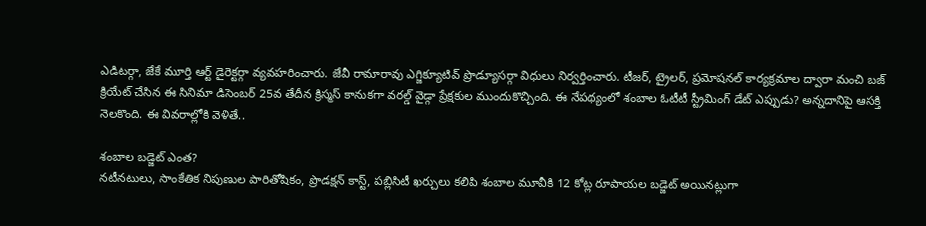ఎడిటర్గా, జేకే మూర్తి ఆర్ట్ డైరెక్టర్గా వ్యవహరించారు. జేవీ రామారావు ఎగ్జిక్యూటివ్ ప్రొడ్యూసర్గా విధులు నిర్వర్తించారు. టీజర్, ట్రైలర్, ప్రమోషనల్ కార్యక్రమాల ద్వారా మంచి బజ్ క్రియేట్ చేసిన ఈ సినిమా డిసెంబర్ 25వ తేదీన క్రిస్మస్ కానుకగా వరల్డ్ వైడ్గా ప్రేక్షకుల ముందుకొచ్చింది. ఈ నేపథ్యంలో శంబాల ఓటీటీ స్ట్రీమింగ్ డేట్ ఎప్పుడు? అన్నదానిపై ఆసక్తి నెలకొంది. ఈ వివరాల్లోకి వెళితే..

శంబాల బడ్జెట్ ఎంత?
నటీనటులు, సాంకేతిక నిపుణుల పారితోషికం, ప్రొడక్షన్ కాస్ట్, పబ్లిసిటీ ఖర్చులు కలిపి శంబాల మూవీకి 12 కోట్ల రూపాయల బడ్జెట్ అయినట్లుగా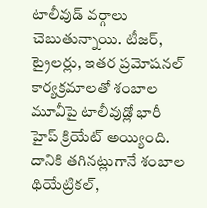టాలీవుడ్ వర్గాలు చెబుతున్నాయి. టీజర్, ట్రైలర్లు, ఇతర ప్రమోషనల్ కార్యక్రమాలతో శంబాల మూవీపై టాలీవుడ్లో భారీ హైప్ క్రియేట్ అయ్యింది. దానికి తగినట్లుగానే శంబాల థియేట్రికల్,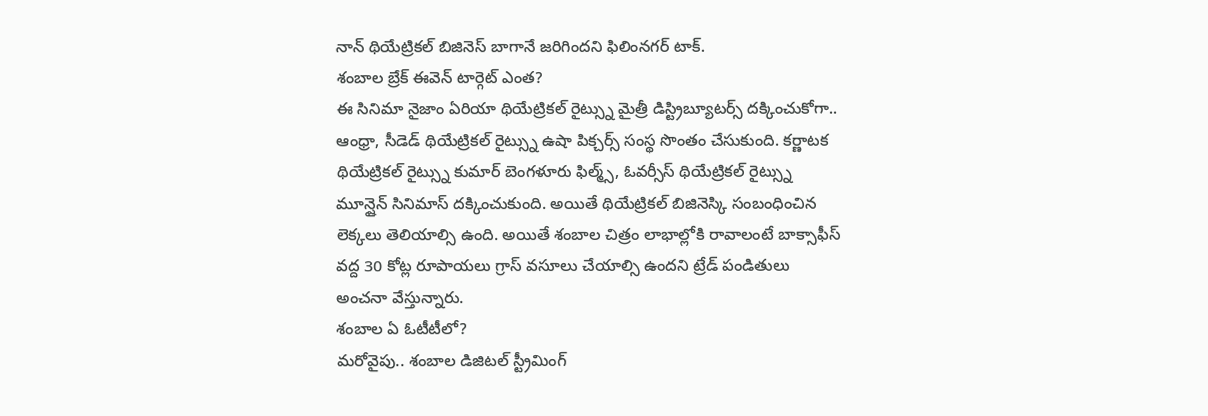నాన్ థియేట్రికల్ బిజినెస్ బాగానే జరిగిందని ఫిలింనగర్ టాక్.
శంబాల బ్రేక్ ఈవెన్ టార్గెట్ ఎంత?
ఈ సినిమా నైజాం ఏరియా థియేట్రికల్ రైట్స్ను మైత్రీ డిస్ట్రిబ్యూటర్స్ దక్కించుకోగా.. ఆంధ్రా, సీడెడ్ థియేట్రికల్ రైట్స్ను ఉషా పిక్చర్స్ సంస్థ సొంతం చేసుకుంది. కర్ణాటక థియేట్రికల్ రైట్స్ను కుమార్ బెంగళూరు ఫిల్మ్స్, ఓవర్సీస్ థియేట్రికల్ రైట్స్ను మూన్షైన్ సినిమాస్ దక్కించుకుంది. అయితే థియేట్రికల్ బిజినెస్కి సంబంధించిన లెక్కలు తెలియాల్సి ఉంది. అయితే శంబాల చిత్రం లాభాల్లోకి రావాలంటే బాక్సాఫీస్ వద్ద 30 కోట్ల రూపాయలు గ్రాస్ వసూలు చేయాల్సి ఉందని ట్రేడ్ పండితులు అంచనా వేస్తున్నారు.
శంబాల ఏ ఓటీటీలో?
మరోవైపు.. శంబాల డిజిటల్ స్ట్రీమింగ్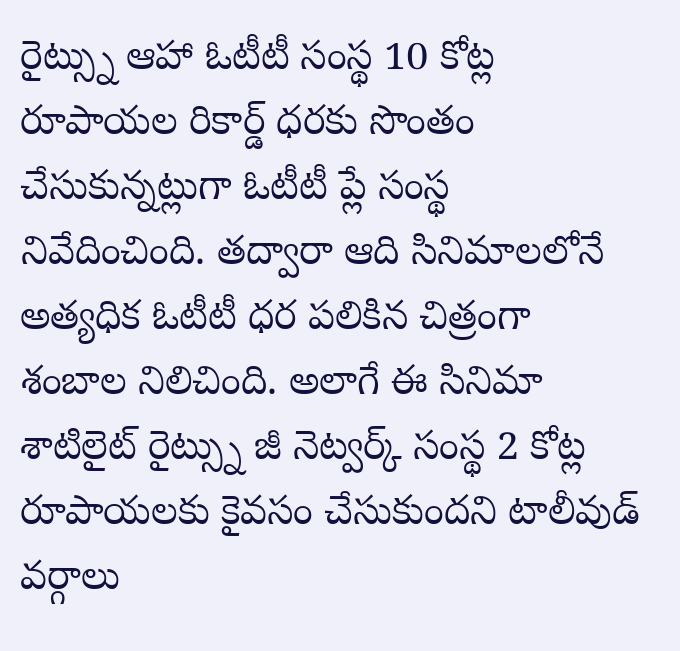రైట్స్ను ఆహా ఓటీటీ సంస్థ 10 కోట్ల రూపాయల రికార్డ్ ధరకు సొంతం చేసుకున్నట్లుగా ఓటీటీ ప్లే సంస్థ నివేదించింది. తద్వారా ఆది సినిమాలలోనే అత్యధిక ఓటీటీ ధర పలికిన చిత్రంగా శంబాల నిలిచింది. అలాగే ఈ సినిమా శాటిలైట్ రైట్స్ను జీ నెట్వర్క్ సంస్థ 2 కోట్ల రూపాయలకు కైవసం చేసుకుందని టాలీవుడ్ వర్గాలు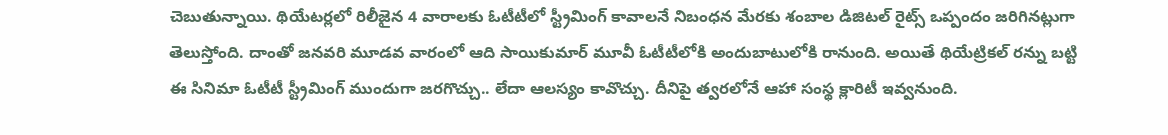చెబుతున్నాయి. థియేటర్లలో రిలీజైన 4 వారాలకు ఓటీటీలో స్ట్రీమింగ్ కావాలనే నిబంధన మేరకు శంబాల డిజిటల్ రైట్స్ ఒప్పందం జరిగినట్లుగా తెలుస్తోంది. దాంతో జనవరి మూడవ వారంలో ఆది సాయికుమార్ మూవీ ఓటీటీలోకి అందుబాటులోకి రానుంది. అయితే థియేట్రికల్ రన్ను బట్టి ఈ సినిమా ఓటీటీ స్ట్రీమింగ్ ముందుగా జరగొచ్చు.. లేదా ఆలస్యం కావొచ్చు. దీనిపై త్వరలోనే ఆహా సంస్థ క్లారిటీ ఇవ్వనుంది.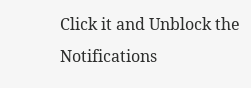Click it and Unblock the Notifications